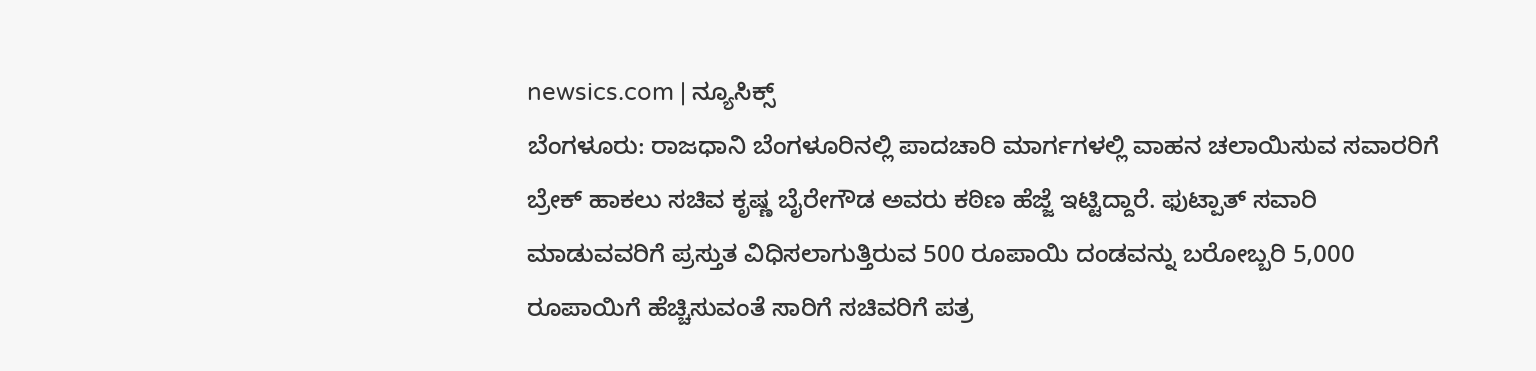newsics.com | ನ್ಯೂಸಿಕ್ಸ್
ಬೆಂಗಳೂರು: ರಾಜಧಾನಿ ಬೆಂಗಳೂರಿನಲ್ಲಿ ಪಾದಚಾರಿ ಮಾರ್ಗಗಳಲ್ಲಿ ವಾಹನ ಚಲಾಯಿಸುವ ಸವಾರರಿಗೆ ಬ್ರೇಕ್ ಹಾಕಲು ಸಚಿವ ಕೃಷ್ಣ ಬೈರೇಗೌಡ ಅವರು ಕಠಿಣ ಹೆಜ್ಜೆ ಇಟ್ಟಿದ್ದಾರೆ. ಫುಟ್ಪಾತ್ ಸವಾರಿ ಮಾಡುವವರಿಗೆ ಪ್ರಸ್ತುತ ವಿಧಿಸಲಾಗುತ್ತಿರುವ 500 ರೂಪಾಯಿ ದಂಡವನ್ನು ಬರೋಬ್ಬರಿ 5,000 ರೂಪಾಯಿಗೆ ಹೆಚ್ಚಿಸುವಂತೆ ಸಾರಿಗೆ ಸಚಿವರಿಗೆ ಪತ್ರ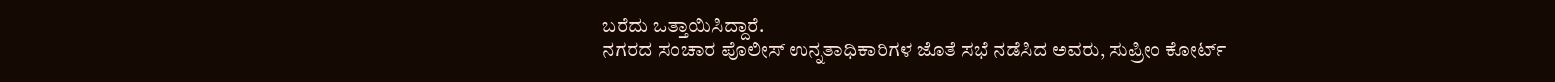ಬರೆದು ಒತ್ತಾಯಿಸಿದ್ದಾರೆ.
ನಗರದ ಸಂಚಾರ ಪೊಲೀಸ್ ಉನ್ನತಾಧಿಕಾರಿಗಳ ಜೊತೆ ಸಭೆ ನಡೆಸಿದ ಅವರು, ಸುಪ್ರೀಂ ಕೋರ್ಟ್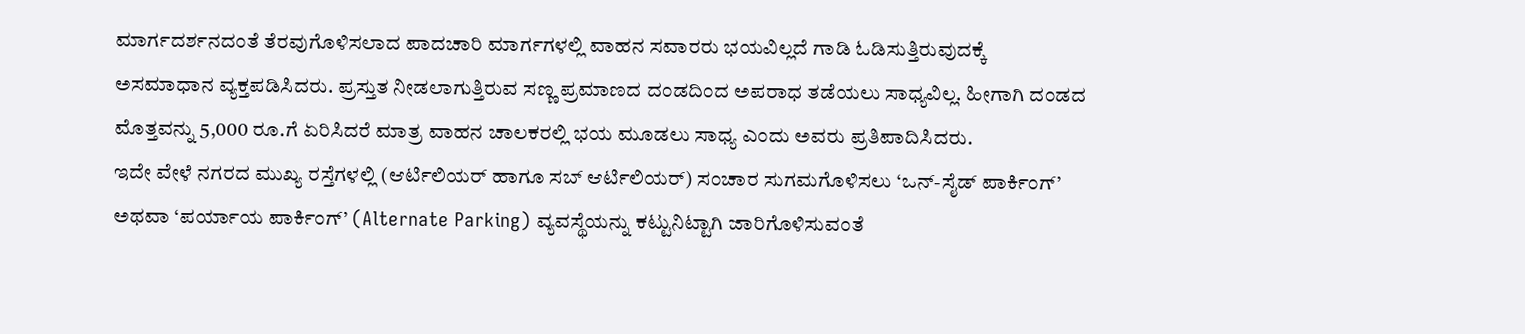ಮಾರ್ಗದರ್ಶನದಂತೆ ತೆರವುಗೊಳಿಸಲಾದ ಪಾದಚಾರಿ ಮಾರ್ಗಗಳಲ್ಲಿ ವಾಹನ ಸವಾರರು ಭಯವಿಲ್ಲದೆ ಗಾಡಿ ಓಡಿಸುತ್ತಿರುವುದಕ್ಕೆ ಅಸಮಾಧಾನ ವ್ಯಕ್ತಪಡಿಸಿದರು. ಪ್ರಸ್ತುತ ನೀಡಲಾಗುತ್ತಿರುವ ಸಣ್ಣ ಪ್ರಮಾಣದ ದಂಡದಿಂದ ಅಪರಾಧ ತಡೆಯಲು ಸಾಧ್ಯವಿಲ್ಲ. ಹೀಗಾಗಿ ದಂಡದ ಮೊತ್ತವನ್ನು 5,000 ರೂ.ಗೆ ಏರಿಸಿದರೆ ಮಾತ್ರ ವಾಹನ ಚಾಲಕರಲ್ಲಿ ಭಯ ಮೂಡಲು ಸಾಧ್ಯ ಎಂದು ಅವರು ಪ್ರತಿಪಾದಿಸಿದರು.
ಇದೇ ವೇಳೆ ನಗರದ ಮುಖ್ಯ ರಸ್ತೆಗಳಲ್ಲಿ (ಆರ್ಟಿಲಿಯರ್ ಹಾಗೂ ಸಬ್ ಆರ್ಟಿಲಿಯರ್) ಸಂಚಾರ ಸುಗಮಗೊಳಿಸಲು ‘ಒನ್-ಸೈಡ್ ಪಾರ್ಕಿಂಗ್’ ಅಥವಾ ‘ಪರ್ಯಾಯ ಪಾರ್ಕಿಂಗ್’ (Alternate Parking) ವ್ಯವಸ್ಥೆಯನ್ನು ಕಟ್ಟುನಿಟ್ಟಾಗಿ ಜಾರಿಗೊಳಿಸುವಂತೆ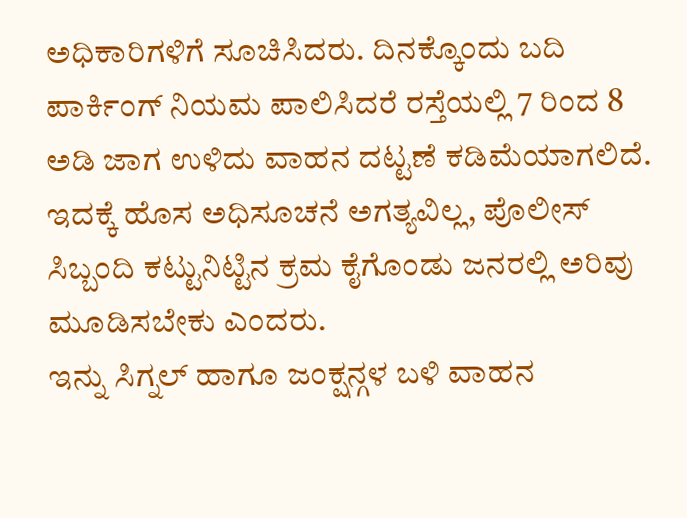ಅಧಿಕಾರಿಗಳಿಗೆ ಸೂಚಿಸಿದರು. ದಿನಕ್ಕೊಂದು ಬದಿ ಪಾರ್ಕಿಂಗ್ ನಿಯಮ ಪಾಲಿಸಿದರೆ ರಸ್ತೆಯಲ್ಲಿ 7 ರಿಂದ 8 ಅಡಿ ಜಾಗ ಉಳಿದು ವಾಹನ ದಟ್ಟಣೆ ಕಡಿಮೆಯಾಗಲಿದೆ. ಇದಕ್ಕೆ ಹೊಸ ಅಧಿಸೂಚನೆ ಅಗತ್ಯವಿಲ್ಲ, ಪೊಲೀಸ್ ಸಿಬ್ಬಂದಿ ಕಟ್ಟುನಿಟ್ಟಿನ ಕ್ರಮ ಕೈಗೊಂಡು ಜನರಲ್ಲಿ ಅರಿವು ಮೂಡಿಸಬೇಕು ಎಂದರು.
ಇನ್ನು ಸಿಗ್ನಲ್ ಹಾಗೂ ಜಂಕ್ಷನ್ಗಳ ಬಳಿ ವಾಹನ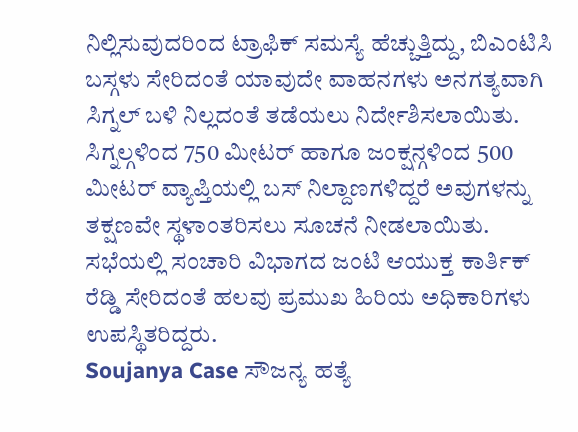ನಿಲ್ಲಿಸುವುದರಿಂದ ಟ್ರಾಫಿಕ್ ಸಮಸ್ಯೆ ಹೆಚ್ಚುತ್ತಿದ್ದು, ಬಿಎಂಟಿಸಿ ಬಸ್ಗಳು ಸೇರಿದಂತೆ ಯಾವುದೇ ವಾಹನಗಳು ಅನಗತ್ಯವಾಗಿ ಸಿಗ್ನಲ್ ಬಳಿ ನಿಲ್ಲದಂತೆ ತಡೆಯಲು ನಿರ್ದೇಶಿಸಲಾಯಿತು. ಸಿಗ್ನಲ್ಗಳಿಂದ 750 ಮೀಟರ್ ಹಾಗೂ ಜಂಕ್ಷನ್ಗಳಿಂದ 500 ಮೀಟರ್ ವ್ಯಾಪ್ತಿಯಲ್ಲಿ ಬಸ್ ನಿಲ್ದಾಣಗಳಿದ್ದರೆ ಅವುಗಳನ್ನು ತಕ್ಷಣವೇ ಸ್ಥಳಾಂತರಿಸಲು ಸೂಚನೆ ನೀಡಲಾಯಿತು. ಸಭೆಯಲ್ಲಿ ಸಂಚಾರಿ ವಿಭಾಗದ ಜಂಟಿ ಆಯುಕ್ತ ಕಾರ್ತಿಕ್ ರೆಡ್ಡಿ ಸೇರಿದಂತೆ ಹಲವು ಪ್ರಮುಖ ಹಿರಿಯ ಅಧಿಕಾರಿಗಳು ಉಪಸ್ಥಿತರಿದ್ದರು.
Soujanya Case ಸೌಜನ್ಯ ಹತ್ಯೆ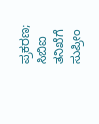ಪ್ರಕರಣ; ಸಿಬಿಐ ತನಿಖೆಗೆ ಸುಪ್ರೀಂ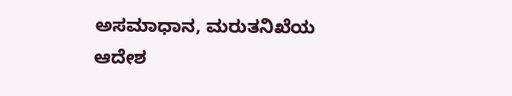ಅಸಮಾಧಾನ, ಮರುತನಿಖೆಯ ಆದೇಶ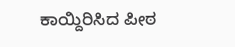ಕಾಯ್ದಿರಿಸಿದ ಪೀಠ